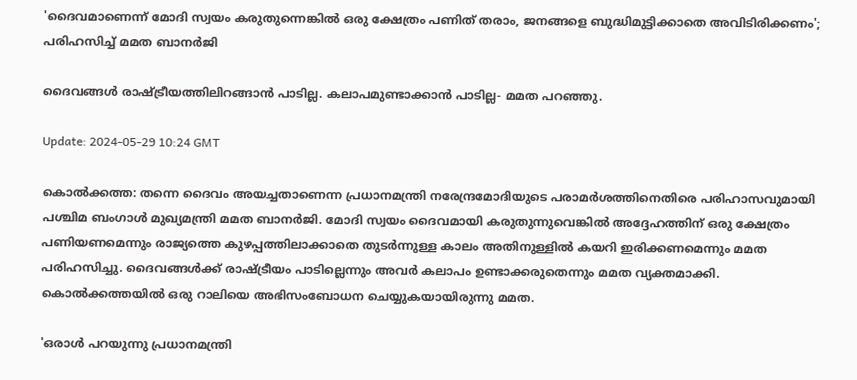'ദൈവമാണെന്ന് മോദി സ്വയം കരുതുന്നെങ്കിൽ ഒരു ക്ഷേത്രം പണിത് തരാം, ജനങ്ങളെ ബുദ്ധിമുട്ടിക്കാതെ അവിടിരിക്കണം'; പരിഹസിച്ച് മമത ബാനർജി

ദൈവങ്ങൾ രാഷ്ട്രീയത്തിലിറങ്ങാൻ പാടില്ല. കലാപമുണ്ടാക്കാൻ പാടില്ല- മമത പറഞ്ഞു.

Update: 2024-05-29 10:24 GMT

കൊൽക്കത്ത: തന്നെ ദൈവം അയച്ചതാണെന്ന പ്രധാനമന്ത്രി നരേന്ദ്രമോദിയുടെ പരാമർശത്തിനെതിരെ പരിഹാസവുമായി പശ്ചിമ ബംഗാൾ മുഖ്യമന്ത്രി മമത ബാനർജി. മോദി സ്വയം ദൈവമായി കരുതുന്നുവെങ്കിൽ അദ്ദേഹത്തിന് ഒരു ക്ഷേത്രം പണിയണമെന്നും രാജ്യത്തെ കുഴപ്പത്തിലാക്കാതെ തുടർന്നുള്ള കാലം അതിനുള്ളിൽ കയറി ഇരിക്കണമെന്നും മമത പരിഹസിച്ചു. ദൈവങ്ങൾക്ക് രാഷ്ട്രീയം പാടില്ലെന്നും അവർ കലാപം ഉണ്ടാക്കരുതെന്നും മമത വ്യക്തമാക്കി. കൊൽക്കത്തയിൽ ഒരു റാലിയെ അഭിസംബോധന ചെയ്യുകയായിരുന്നു മമത.

'ഒരാൾ പറയുന്നു പ്രധാനമന്ത്രി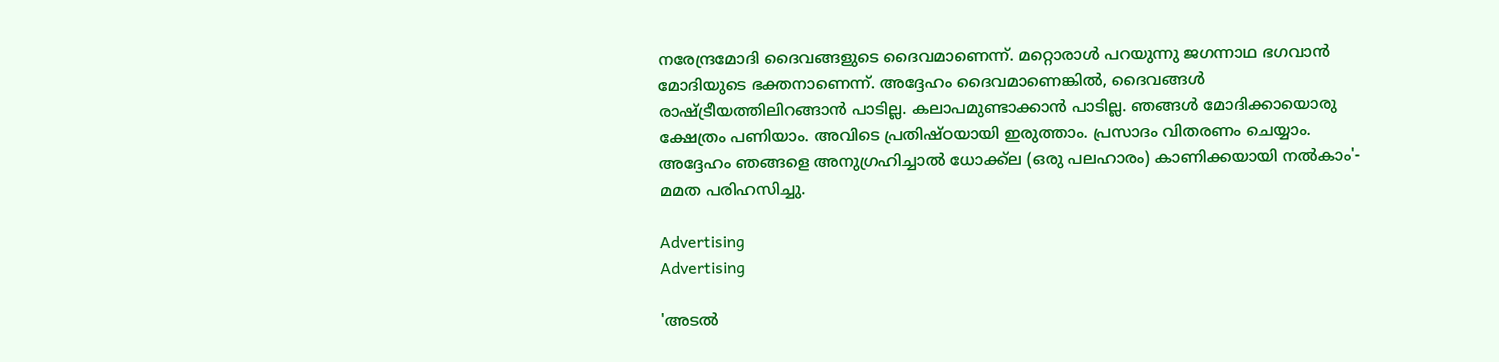നരേന്ദ്രമോദി ദൈവങ്ങളുടെ ദൈവമാണെന്ന്. മറ്റൊരാൾ പറയുന്നു ജഗന്നാഥ ഭഗവാൻ മോദിയുടെ ഭക്തനാണെന്ന്. അദ്ദേഹം ദൈവമാണെങ്കിൽ, ദൈവങ്ങൾ രാഷ്ട്രീയത്തിലിറങ്ങാൻ പാടില്ല. കലാപമുണ്ടാക്കാൻ പാടില്ല. ഞങ്ങൾ മോദിക്കായൊരു ക്ഷേത്രം പണിയാം. അവിടെ പ്രതിഷ്ഠയായി ഇരുത്താം. പ്രസാദം വിതരണം ചെയ്യാം. അദ്ദേഹം ഞങ്ങളെ അനുഗ്രഹിച്ചാൽ ധോക്ക്ല (ഒരു പലഹാരം) കാണിക്കയായി നൽകാം'- മമത പരിഹസിച്ചു.

Advertising
Advertising

'അടൽ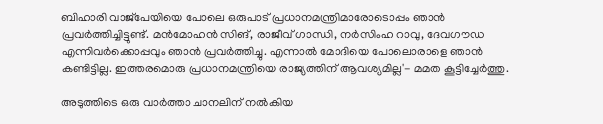ബിഹാരി വാജ്‌പേയിയെ പോലെ ഒരുപാട് പ്രധാനമന്ത്രിമാരോടൊപ്പം ഞാൻ പ്രവർത്തിച്ചിട്ടുണ്ട്. മൻമോഹൻ സിങ്, രാജീവ് ഗാന്ധി, നർസിംഹ റാവു, ദേവഗൗഡ എന്നിവർക്കൊപ്പവും ഞാൻ പ്രവർത്തിച്ചു. എന്നാൽ മോദിയെ പോലൊരാളെ ഞാൻ കണ്ടിട്ടില്ല. ഇത്തരമൊരു പ്രധാനമന്ത്രിയെ രാജ്യത്തിന് ആവശ്യമില്ല'- മമത കൂട്ടിച്ചേർത്തു.

അടുത്തിടെ ഒരു വാർത്താ ചാനലിന് നൽകിയ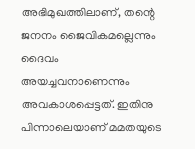അഭിമുഖത്തിലാണ്, തന്റെ ജനനം ജൈവികമല്ലെന്നും ദൈവം അയച്ചവനാണെന്നും അവകാശപ്പെട്ടത്. ഇതിനു പിന്നാലെയാണ് മമതയുടെ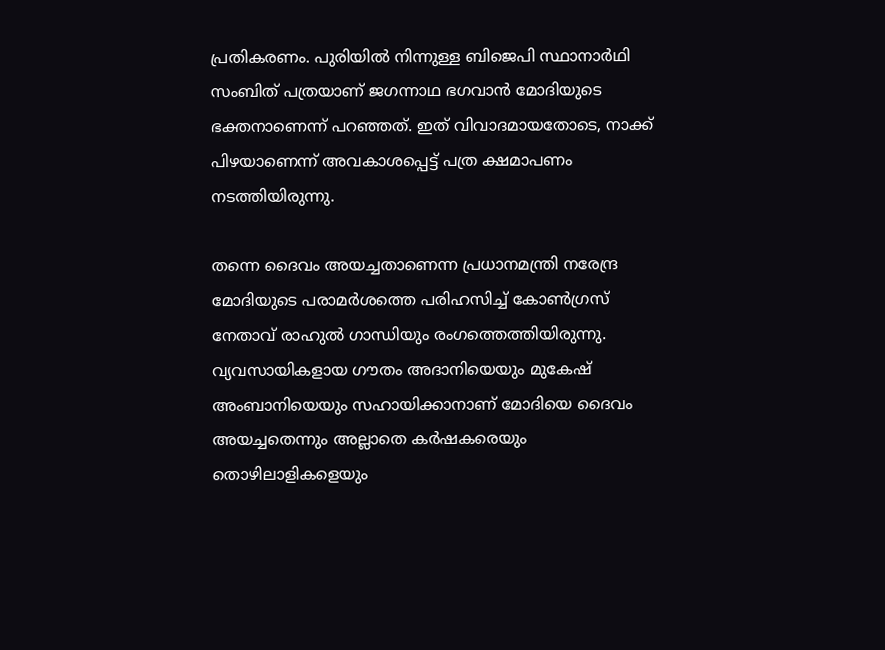പ്രതികരണം. പുരിയിൽ നിന്നുള്ള ബിജെപി സ്ഥാനാർഥി സംബിത് പത്രയാണ് ജഗന്നാഥ ഭഗവാൻ മോദിയുടെ ഭക്തനാണെന്ന് പറഞ്ഞത്. ഇത് വിവാദമായതോടെ, നാക്ക് പിഴയാണെന്ന് അവകാശപ്പെട്ട് പത്ര ക്ഷമാപണം നടത്തിയിരുന്നു.

തന്നെ ദൈവം അയച്ചതാണെന്ന പ്രധാനമന്ത്രി നരേന്ദ്ര മോദിയുടെ പരാമര്‍ശത്തെ പരിഹസിച്ച് കോണ്‍ഗ്രസ് നേതാവ് രാഹുല്‍ ഗാന്ധിയും രംഗത്തെത്തിയിരുന്നു. വ്യവസായികളായ ഗൗതം അദാനിയെയും മുകേഷ് അംബാനിയെയും സഹായിക്കാനാണ് മോദിയെ ദൈവം അയച്ചതെന്നും അല്ലാതെ കർഷകരെയും തൊഴിലാളികളെയും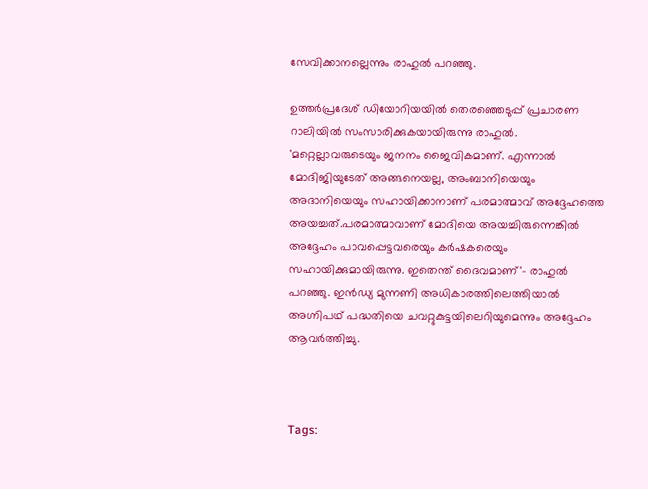സേവിക്കാനല്ലെന്നും രാഹുൽ പറഞ്ഞു.

ഉത്തര്‍പ്രദേശ് ഡിയോറിയയിൽ തെരഞ്ഞെടുപ്പ് പ്രചാരണ റാലിയില്‍ സംസാരിക്കുകയായിരുന്നു രാഹുല്‍. 'മറ്റെല്ലാവരുടെയും ജനനം ജൈവികമാണ്. എന്നാല്‍ മോദിജിയുടേത് അങ്ങനെയല്ല, അംബാനിയെയും അദാനിയെയും സഹായിക്കാനാണ് പരമാത്മാവ് അദ്ദേഹത്തെ അയച്ചത്.പരമാത്മാവാണ് മോദിയെ അയച്ചിരുന്നെങ്കിൽ അദ്ദേഹം പാവപ്പെട്ടവരെയും കർഷകരെയും സഹായിക്കുമായിരുന്നു. ഇതെന്ത് ദൈവമാണ്'- രാഹുല്‍ പറഞ്ഞു. ഇന്‍ഡ്യ മുന്നണി അധികാരത്തിലെത്തിയാല്‍ അഗ്നിപഥ് പദ്ധതിയെ ചവറ്റുകുട്ടയിലെറിയുമെന്നും അദ്ദേഹം ആവര്‍ത്തിച്ചു.



Tags: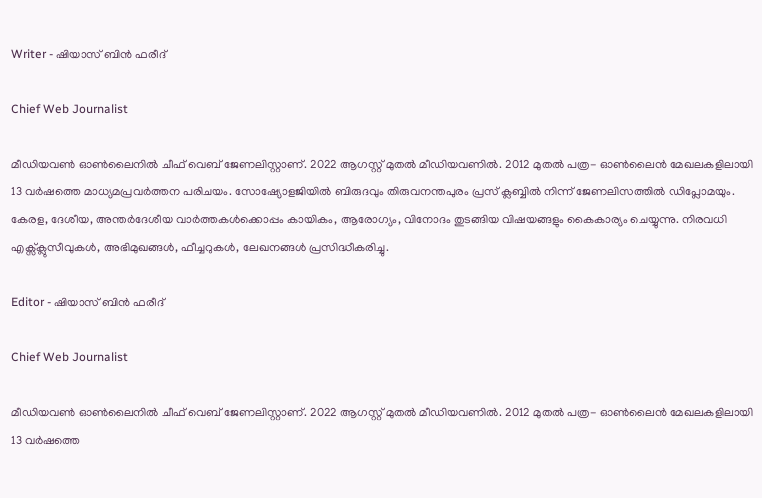Writer - ഷിയാസ് ബിന്‍ ഫരീദ്

Chief Web Journalist

മീഡിയവണ്‍ ഓണ്‍ലൈനില്‍ ചീഫ് വെബ് ജേണലിസ്റ്റാണ്. 2022 ആഗസ്റ്റ് മുതല്‍ മീഡിയവണില്‍. 2012 മുതല്‍ പത്ര- ഓണ്‍ലൈന്‍ മേഖലകളിലായി 13 വര്‍ഷത്തെ മാധ്യമപ്രവര്‍ത്തന പരിചയം. സോഷ്യോളജിയില്‍ ബിരുദവും തിരുവനന്തപുരം പ്രസ് ക്ലബ്ബില്‍ നിന്ന് ജേണലിസത്തില്‍ ഡിപ്ലോമയും. കേരള, ദേശീയ, അന്തര്‍ദേശീയ വാര്‍ത്തകള്‍ക്കൊപ്പം കായികം, ആരോഗ്യം, വിനോദം തുടങ്ങിയ വിഷയങ്ങളും കൈകാര്യം ചെയ്യുന്നു. നിരവധി എക്സ്ക്ലുസീവുകള്‍, അഭിമുഖങ്ങള്‍, ഫീച്ചറുകള്‍, ലേഖനങ്ങള്‍ പ്രസിദ്ധീകരിച്ചു.

Editor - ഷിയാസ് ബിന്‍ ഫരീദ്

Chief Web Journalist

മീഡിയവണ്‍ ഓണ്‍ലൈനില്‍ ചീഫ് വെബ് ജേണലിസ്റ്റാണ്. 2022 ആഗസ്റ്റ് മുതല്‍ മീഡിയവണില്‍. 2012 മുതല്‍ പത്ര- ഓണ്‍ലൈന്‍ മേഖലകളിലായി 13 വര്‍ഷത്തെ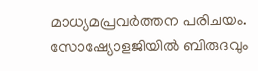മാധ്യമപ്രവര്‍ത്തന പരിചയം. സോഷ്യോളജിയില്‍ ബിരുദവും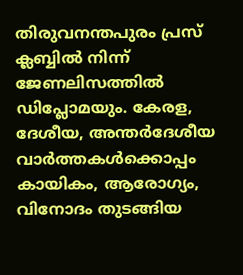തിരുവനന്തപുരം പ്രസ് ക്ലബ്ബില്‍ നിന്ന് ജേണലിസത്തില്‍ ഡിപ്ലോമയും. കേരള, ദേശീയ, അന്തര്‍ദേശീയ വാര്‍ത്തകള്‍ക്കൊപ്പം കായികം, ആരോഗ്യം, വിനോദം തുടങ്ങിയ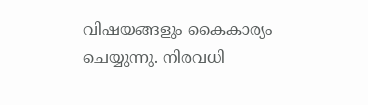വിഷയങ്ങളും കൈകാര്യം ചെയ്യുന്നു. നിരവധി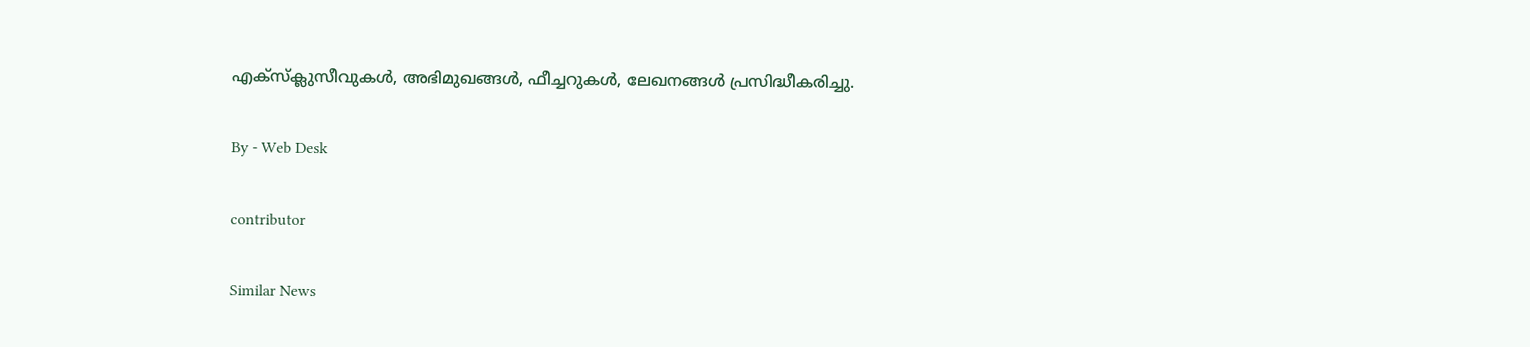എക്സ്ക്ലുസീവുകള്‍, അഭിമുഖങ്ങള്‍, ഫീച്ചറുകള്‍, ലേഖനങ്ങള്‍ പ്രസിദ്ധീകരിച്ചു.

By - Web Desk

contributor

Similar News